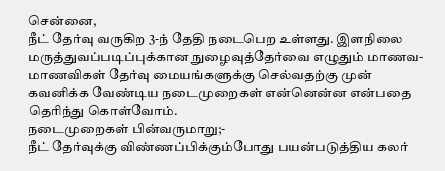சென்னை,
நீட் தேர்வு வருகிற 3-ந் தேதி நடைபெற உள்ளது. இளநிலை மருத்துவப்படிப்புக்கான நுழைவுத்தேர்வை எழுதும் மாணவ-மாணவிகள் தேர்வு மையங்களுக்கு செல்வதற்கு முன் கவனிக்க வேண்டிய நடைமுறைகள் என்னென்ன என்பதை தெரிந்து கொள்வோம்.
நடைமுறைகள் பின்வருமாறு;-
நீட் தேர்வுக்கு விண்ணப்பிக்கும்போது பயன்படுத்திய கலர்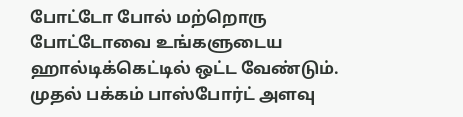போட்டோ போல் மற்றொரு போட்டோவை உங்களுடைய ஹால்டிக்கெட்டில் ஒட்ட வேண்டும். முதல் பக்கம் பாஸ்போர்ட் அளவு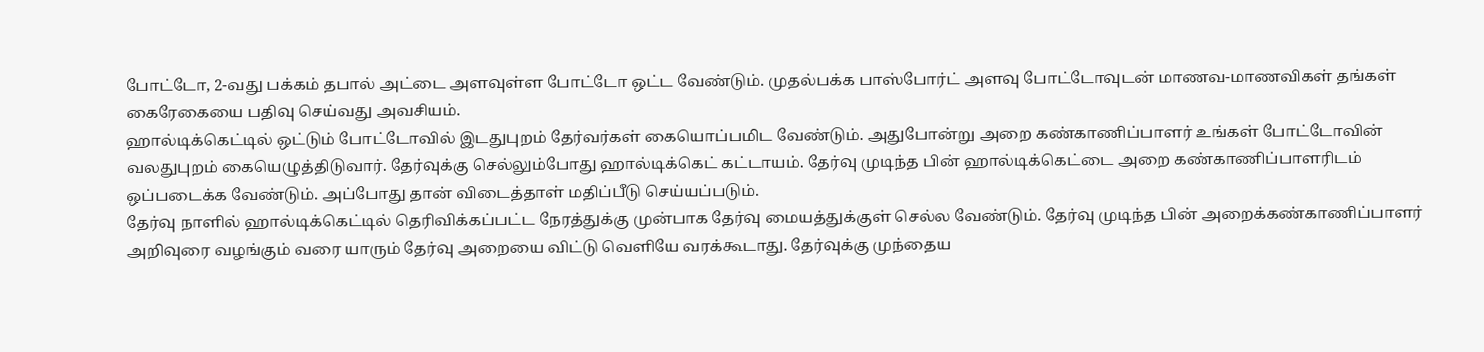போட்டோ, 2-வது பக்கம் தபால் அட்டை அளவுள்ள போட்டோ ஒட்ட வேண்டும். முதல்பக்க பாஸ்போர்ட் அளவு போட்டோவுடன் மாணவ-மாணவிகள் தங்கள் கைரேகையை பதிவு செய்வது அவசியம்.
ஹால்டிக்கெட்டில் ஒட்டும் போட்டோவில் இடதுபுறம் தேர்வர்கள் கையொப்பமிட வேண்டும். அதுபோன்று அறை கண்காணிப்பாளர் உங்கள் போட்டோவின் வலதுபுறம் கையெழுத்திடுவார். தேர்வுக்கு செல்லும்போது ஹால்டிக்கெட் கட்டாயம். தேர்வு முடிந்த பின் ஹால்டிக்கெட்டை அறை கண்காணிப்பாளரிடம் ஒப்படைக்க வேண்டும். அப்போது தான் விடைத்தாள் மதிப்பீடு செய்யப்படும்.
தேர்வு நாளில் ஹால்டிக்கெட்டில் தெரிவிக்கப்பட்ட நேரத்துக்கு முன்பாக தேர்வு மையத்துக்குள் செல்ல வேண்டும். தேர்வு முடிந்த பின் அறைக்கண்காணிப்பாளர் அறிவுரை வழங்கும் வரை யாரும் தேர்வு அறையை விட்டு வெளியே வரக்கூடாது. தேர்வுக்கு முந்தைய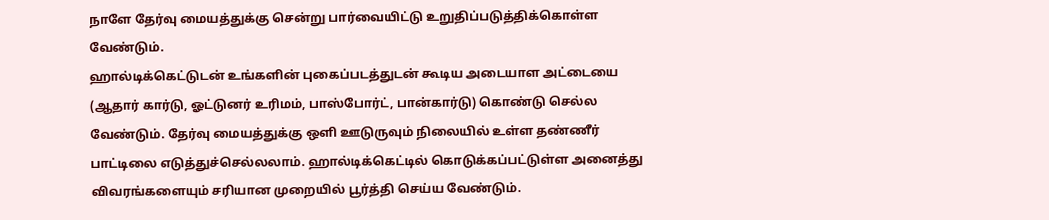நாளே தேர்வு மையத்துக்கு சென்று பார்வையிட்டு உறுதிப்படுத்திக்கொள்ள வேண்டும்.
ஹால்டிக்கெட்டுடன் உங்களின் புகைப்படத்துடன் கூடிய அடையாள அட்டையை (ஆதார் கார்டு, ஓட்டுனர் உரிமம், பாஸ்போர்ட், பான்கார்டு) கொண்டு செல்ல வேண்டும். தேர்வு மையத்துக்கு ஒளி ஊடுருவும் நிலையில் உள்ள தண்ணீர் பாட்டிலை எடுத்துச்செல்லலாம். ஹால்டிக்கெட்டில் கொடுக்கப்பட்டுள்ள அனைத்து விவரங்களையும் சரியான முறையில் பூர்த்தி செய்ய வேண்டும்.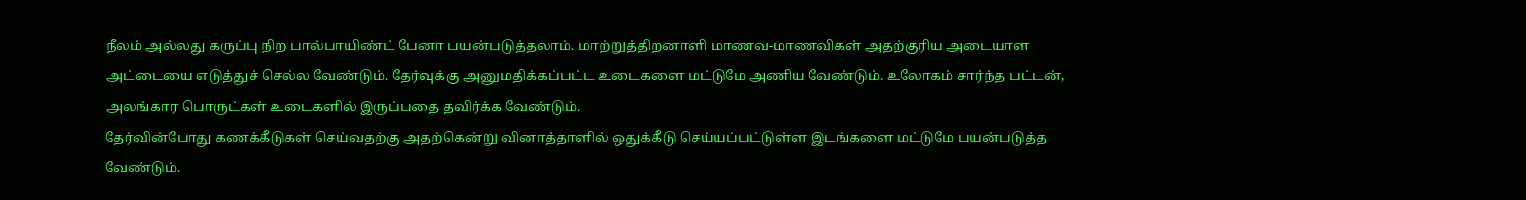நீலம் அல்லது கருப்பு நிற பால்பாயிண்ட் பேனா பயன்படுத்தலாம். மாற்றுத்திறனாளி மாணவ-மாணவிகள் அதற்குரிய அடையாள அட்டையை எடுத்துச் செல்ல வேண்டும். தேர்வுக்கு அனுமதிக்கப்பட்ட உடைகளை மட்டுமே அணிய வேண்டும். உலோகம் சார்ந்த பட்டன், அலங்கார பொருட்கள் உடைகளில் இருப்பதை தவிர்க்க வேண்டும்.
தேர்வின்போது கணக்கீடுகள் செய்வதற்கு அதற்கென்று வினாத்தாளில் ஒதுக்கீடு செய்யப்பட்டுள்ள இடங்களை மட்டுமே பயன்படுத்த வேண்டும்.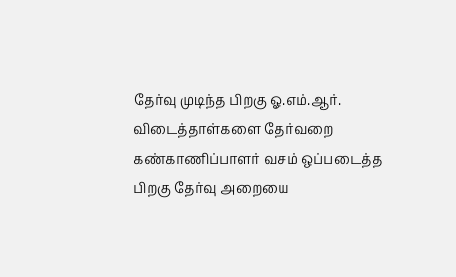தேர்வு முடிந்த பிறகு ஓ.எம்.ஆர். விடைத்தாள்களை தேர்வறை கண்காணிப்பாளர் வசம் ஒப்படைத்த பிறகு தேர்வு அறையை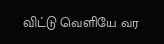விட்டு வெளியே வர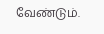வேண்டும்.